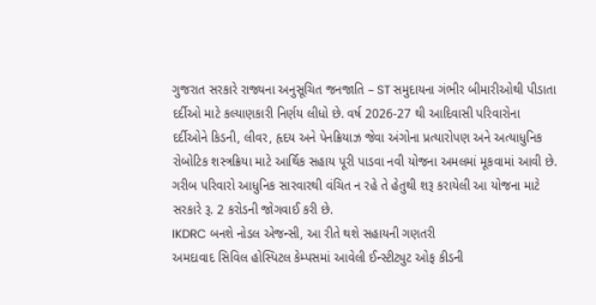ગુજરાત સરકારે રાજ્યના અનુસૂચિત જનજાતિ – ST સમુદાયના ગંભીર બીમારીઓથી પીડાતા દર્દીઓ માટે કલ્યાણકારી નિર્ણય લીધો છે. વર્ષ 2026-27 થી આદિવાસી પરિવારોના દર્દીઓને કિડની, લીવર, હૃદય અને પેનક્રિયાઝ જેવા અંગોના પ્રત્યારોપણ અને અત્યાધુનિક રોબોટિક શસ્ત્રક્રિયા માટે આર્થિક સહાય પૂરી પાડવા નવી યોજના અમલમાં મૂકવામાં આવી છે. ગરીબ પરિવારો આધુનિક સારવારથી વંચિત ન રહે તે હેતુથી શરૂ કરાયેલી આ યોજના માટે સરકારે રૂ. 2 કરોડની જોગવાઈ કરી છે.
IKDRC બનશે નોડલ એજન્સી, આ રીતે થશે સહાયની ગણતરી
અમદાવાદ સિવિલ હોસ્પિટલ કેમ્પસમાં આવેલી ઈન્સ્ટીટ્યુટ ઓફ કીડની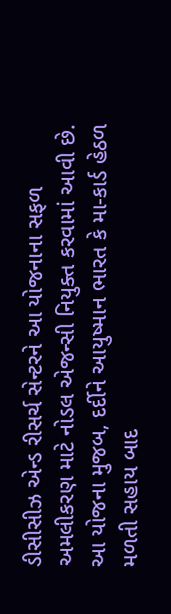ડીસીસીઝ એન્ડ રીસર્ચ સેન્ટરને આ યોજનાના સફળ અમલીકરણ માટે નોડલ એજન્સી નિયુક્ત કરવામાં આવી છે. આ યોજના મુજબ, દર્દીને આયુષ્માન ભારત કે મા-કાર્ડ હેઠળ મળતી સહાય બાદ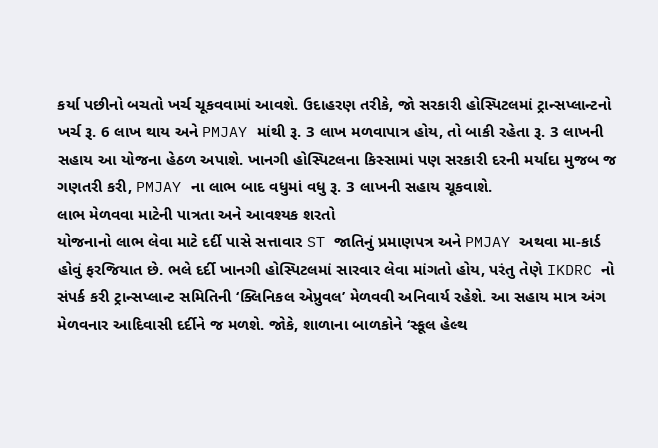કર્યા પછીનો બચતો ખર્ચ ચૂકવવામાં આવશે. ઉદાહરણ તરીકે, જો સરકારી હોસ્પિટલમાં ટ્રાન્સપ્લાન્ટનો ખર્ચ રૂ. 6 લાખ થાય અને PMJAY માંથી રૂ. 3 લાખ મળવાપાત્ર હોય, તો બાકી રહેતા રૂ. 3 લાખની સહાય આ યોજના હેઠળ અપાશે. ખાનગી હોસ્પિટલના કિસ્સામાં પણ સરકારી દરની મર્યાદા મુજબ જ ગણતરી કરી, PMJAY ના લાભ બાદ વધુમાં વધુ રૂ. 3 લાખની સહાય ચૂકવાશે.
લાભ મેળવવા માટેની પાત્રતા અને આવશ્યક શરતો
યોજનાનો લાભ લેવા માટે દર્દી પાસે સત્તાવાર ST જાતિનું પ્રમાણપત્ર અને PMJAY અથવા મા-કાર્ડ હોવું ફરજિયાત છે. ભલે દર્દી ખાનગી હોસ્પિટલમાં સારવાર લેવા માંગતો હોય, પરંતુ તેણે IKDRC નો સંપર્ક કરી ટ્રાન્સપ્લાન્ટ સમિતિની ‘ક્લિનિકલ એપ્રુવલ’ મેળવવી અનિવાર્ય રહેશે. આ સહાય માત્ર અંગ મેળવનાર આદિવાસી દર્દીને જ મળશે. જોકે, શાળાના બાળકોને ‘સ્કૂલ હેલ્થ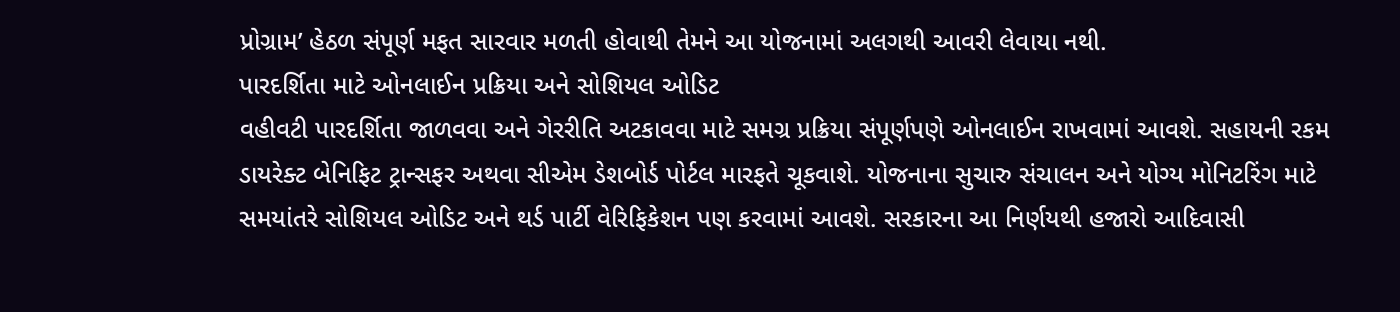પ્રોગ્રામ’ હેઠળ સંપૂર્ણ મફત સારવાર મળતી હોવાથી તેમને આ યોજનામાં અલગથી આવરી લેવાયા નથી.
પારદર્શિતા માટે ઓનલાઈન પ્રક્રિયા અને સોશિયલ ઓડિટ
વહીવટી પારદર્શિતા જાળવવા અને ગેરરીતિ અટકાવવા માટે સમગ્ર પ્રક્રિયા સંપૂર્ણપણે ઓનલાઈન રાખવામાં આવશે. સહાયની રકમ ડાયરેક્ટ બેનિફિટ ટ્રાન્સફર અથવા સીએમ ડેશબોર્ડ પોર્ટલ મારફતે ચૂકવાશે. યોજનાના સુચારુ સંચાલન અને યોગ્ય મોનિટરિંગ માટે સમયાંતરે સોશિયલ ઓડિટ અને થર્ડ પાર્ટી વેરિફિકેશન પણ કરવામાં આવશે. સરકારના આ નિર્ણયથી હજારો આદિવાસી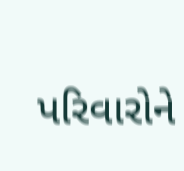પરિવારોને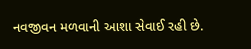નવજીવન મળવાની આશા સેવાઈ રહી છે.